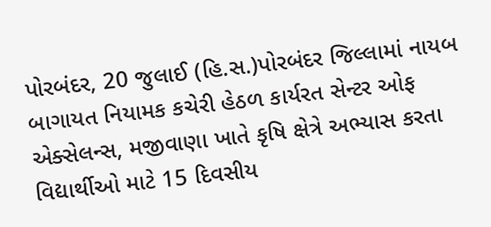પોરબંદર, 20 જુલાઈ (હિ.સ.)પોરબંદર જિલ્લામાં નાયબ બાગાયત નિયામક કચેરી હેઠળ કાર્યરત સેન્ટર ઓફ એક્સેલન્સ, મજીવાણા ખાતે કૃષિ ક્ષેત્રે અભ્યાસ કરતા વિદ્યાર્થીઓ માટે 15 દિવસીય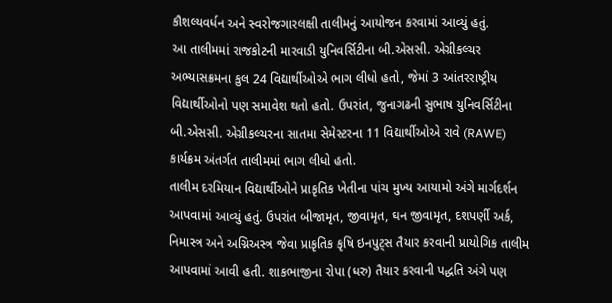કૌશલ્યવર્ધન અને સ્વરોજગારલક્ષી તાલીમનું આયોજન કરવામાં આવ્યું હતું.
આ તાલીમમાં રાજકોટની મારવાડી યુનિવર્સિટીના બી.એસસી. એગ્રીકલ્ચર અભ્યાસક્રમના કુલ 24 વિદ્યાર્થીઓએ ભાગ લીધો હતો, જેમાં 3 આંતરરાષ્ટ્રીય વિદ્યાર્થીઓનો પણ સમાવેશ થતો હતો. ઉપરાંત, જુનાગઢની સુભાષ યુનિવર્સિટીના બી.એસસી. એગ્રીકલ્ચરના સાતમા સેમેસ્ટરના 11 વિદ્યાર્થીઓએ રાવે (RAWE) કાર્યક્રમ અંતર્ગત તાલીમમાં ભાગ લીધો હતો.
તાલીમ દરમિયાન વિદ્યાર્થીઓને પ્રાકૃતિક ખેતીના પાંચ મુખ્ય આયામો અંગે માર્ગદર્શન આપવામાં આવ્યું હતું. ઉપરાંત બીજામૃત, જીવામૃત, ઘન જીવામૃત, દશપર્ણી અર્ક, નિમાસ્ત્ર અને અગ્નિઅસ્ત્ર જેવા પ્રાકૃતિક કૃષિ ઇનપુટ્સ તૈયાર કરવાની પ્રાયોગિક તાલીમ આપવામાં આવી હતી. શાકભાજીના રોપા (ધરુ) તૈયાર કરવાની પદ્ધતિ અંગે પણ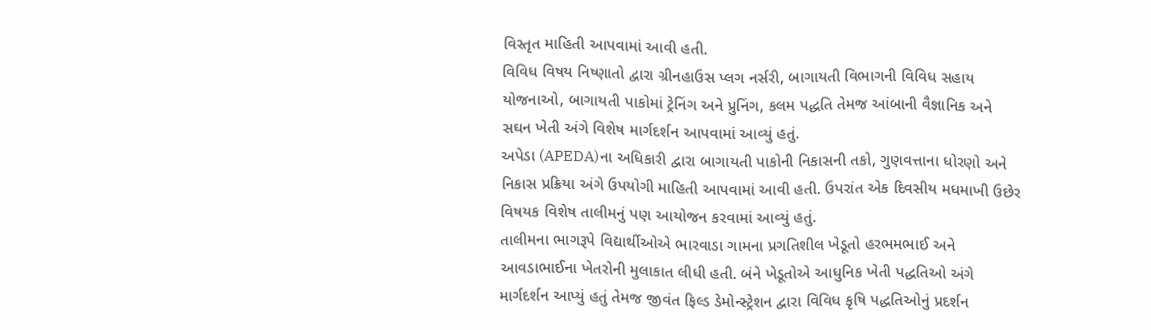વિસ્તૃત માહિતી આપવામાં આવી હતી.
વિવિધ વિષય નિષ્ણાતો દ્વારા ગ્રીનહાઉસ પ્લગ નર્સરી, બાગાયતી વિભાગની વિવિધ સહાય યોજનાઓ, બાગાયતી પાકોમાં ટ્રેનિંગ અને પ્રુનિંગ, કલમ પદ્ધતિ તેમજ આંબાની વૈજ્ઞાનિક અને સઘન ખેતી અંગે વિશેષ માર્ગદર્શન આપવામાં આવ્યું હતું.
અપેડા (APEDA)ના અધિકારી દ્વારા બાગાયતી પાકોની નિકાસની તકો, ગુણવત્તાના ધોરણો અને નિકાસ પ્રક્રિયા અંગે ઉપયોગી માહિતી આપવામાં આવી હતી. ઉપરાંત એક દિવસીય મધમાખી ઉછેર વિષયક વિશેષ તાલીમનું પણ આયોજન કરવામાં આવ્યું હતું.
તાલીમના ભાગરૂપે વિદ્યાર્થીઓએ ભારવાડા ગામના પ્રગતિશીલ ખેડૂતો હરભમભાઈ અને આવડાભાઈના ખેતરોની મુલાકાત લીધી હતી. બંને ખેડૂતોએ આધુનિક ખેતી પદ્ધતિઓ અંગે માર્ગદર્શન આપ્યું હતું તેમજ જીવંત ફિલ્ડ ડેમોન્સ્ટ્રેશન દ્વારા વિવિધ કૃષિ પદ્ધતિઓનું પ્રદર્શન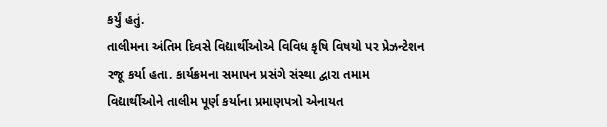કર્યું હતું.
તાલીમના અંતિમ દિવસે વિદ્યાર્થીઓએ વિવિધ કૃષિ વિષયો પર પ્રેઝન્ટેશન રજૂ કર્યા હતા. કાર્યક્રમના સમાપન પ્રસંગે સંસ્થા દ્વારા તમામ વિદ્યાર્થીઓને તાલીમ પૂર્ણ કર્યાના પ્રમાણપત્રો એનાયત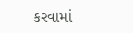કરવામાં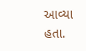આવ્યા હતા.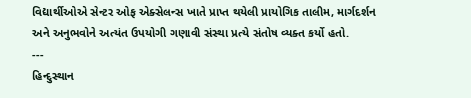વિદ્યાર્થીઓએ સેન્ટર ઓફ એક્સેલન્સ ખાતે પ્રાપ્ત થયેલી પ્રાયોગિક તાલીમ, માર્ગદર્શન અને અનુભવોને અત્યંત ઉપયોગી ગણાવી સંસ્થા પ્રત્યે સંતોષ વ્યક્ત કર્યો હતો.
---
હિન્દુસ્થાન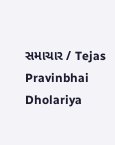સમાચાર / Tejas Pravinbhai Dholariya